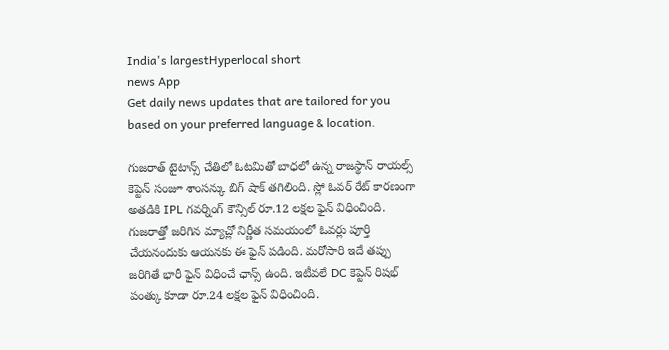India's largestHyperlocal short
news App
Get daily news updates that are tailored for you based on your preferred language & location.

గుజరాత్ టైటాన్స్ చేతిలో ఓటమితో బాధలో ఉన్న రాజస్థాన్ రాయల్స్ కెప్టెన్ సంజూ శాంసన్కు బిగ్ షాక్ తగిలింది. స్లో ఓవర్ రేట్ కారణంగా అతడికి IPL గవర్నింగ్ కౌన్సిల్ రూ.12 లక్షల ఫైన్ విధించింది. గుజరాత్తో జరిగిన మ్యాచ్లో నిర్ణీత సమయంలో ఓవర్లు పూర్తి చేయనందుకు ఆయనకు ఈ ఫైన్ పడింది. మరోసారి ఇదే తప్పు జరిగితే భారీ ఫైన్ విధించే ఛాన్స్ ఉంది. ఇటీవలే DC కెప్టెన్ రిషభ్ పంత్కు కూడా రూ.24 లక్షల ఫైన్ విధించింది.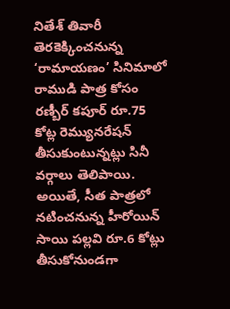నితేశ్ తివారీ తెరకెక్కించనున్న ‘రామాయణం’ సినిమాలో రాముడి పాత్ర కోసం రణ్బీర్ కపూర్ రూ.75 కోట్ల రెమ్యునరేషన్ తీసుకుంటున్నట్లు సినీ వర్గాలు తెలిపాయి. అయితే, సీత పాత్రలో నటించనున్న హీరోయిన్ సాయి పల్లవి రూ.6 కోట్లు తీసుకోనుండగా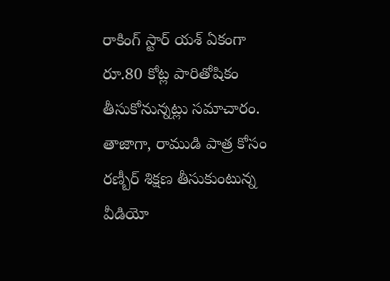రాకింగ్ స్టార్ యశ్ ఏకంగా రూ.80 కోట్ల పారితోషికం తీసుకోనున్నట్లు సమాచారం. తాజాగా, రాముడి పాత్ర కోసం రణ్బీర్ శిక్షణ తీసుకుంటున్న వీడియో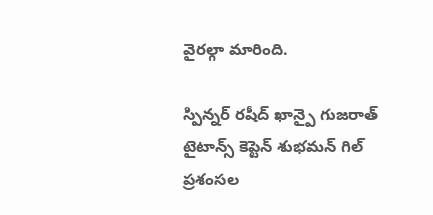వైరల్గా మారింది.

స్పిన్నర్ రషీద్ ఖాన్పై గుజరాత్ టైటాన్స్ కెప్టెన్ శుభమన్ గిల్ ప్రశంసల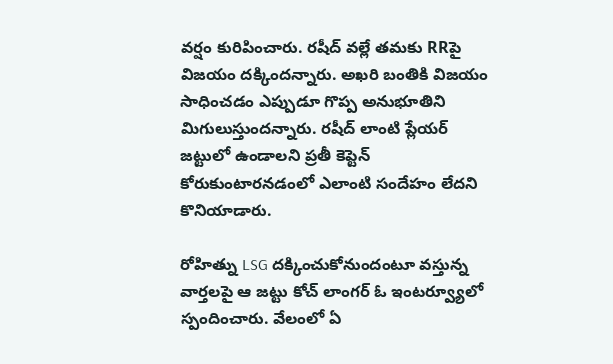వర్షం కురిపించారు. రషీద్ వల్లే తమకు RRపై విజయం దక్కిందన్నారు. అఖరి బంతికి విజయం సాధించడం ఎప్పుడూ గొప్ప అనుభూతిని మిగులుస్తుందన్నారు. రషీద్ లాంటి ప్లేయర్ జట్టులో ఉండాలని ప్రతీ కెప్టెన్ కోరుకుంటారనడంలో ఎలాంటి సందేహం లేదని కొనియాడారు.

రోహిత్ను LSG దక్కించుకోనుందంటూ వస్తున్న వార్తలపై ఆ జట్టు కోచ్ లాంగర్ ఓ ఇంటర్వ్యూలో స్పందించారు. వేలంలో ఏ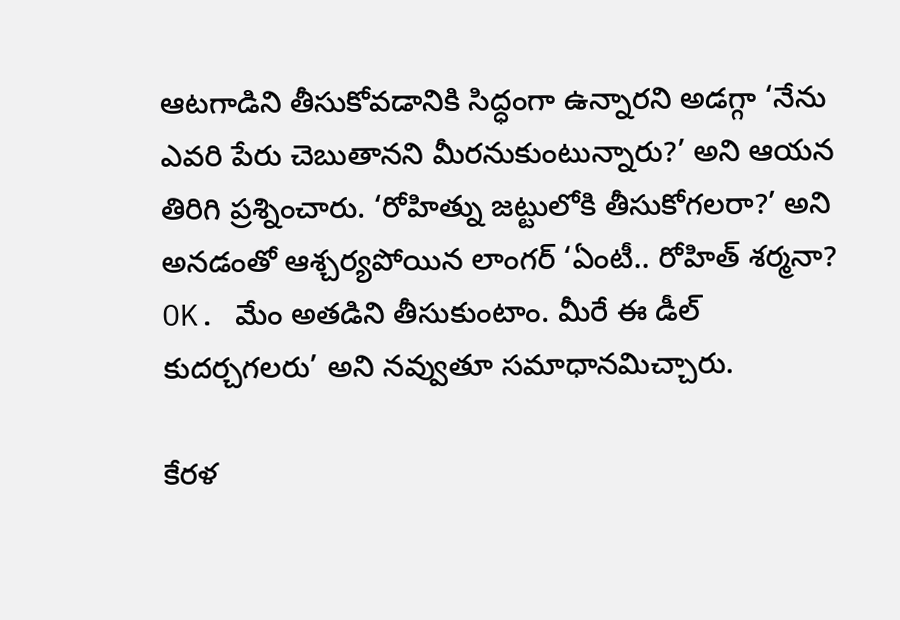ఆటగాడిని తీసుకోవడానికి సిద్ధంగా ఉన్నారని అడగ్గా ‘నేను ఎవరి పేరు చెబుతానని మీరనుకుంటున్నారు?’ అని ఆయన తిరిగి ప్రశ్నించారు. ‘రోహిత్ను జట్టులోకి తీసుకోగలరా?’ అని అనడంతో ఆశ్చర్యపోయిన లాంగర్ ‘ఏంటీ.. రోహిత్ శర్మనా? OK. మేం అతడిని తీసుకుంటాం. మీరే ఈ డీల్ కుదర్చగలరు’ అని నవ్వుతూ సమాధానమిచ్చారు.

కేరళ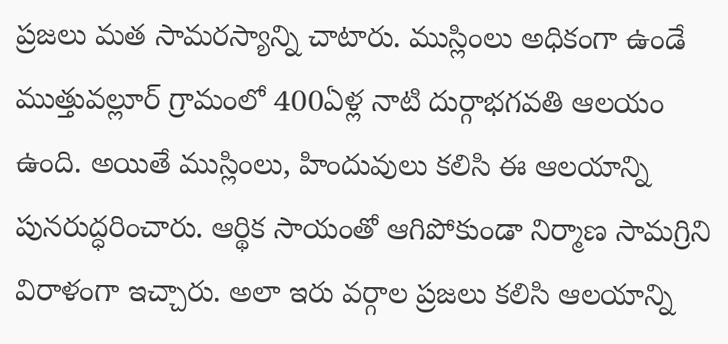ప్రజలు మత సామరస్యాన్ని చాటారు. ముస్లింలు అధికంగా ఉండే ముత్తువల్లూర్ గ్రామంలో 400ఏళ్ల నాటి దుర్గాభగవతి ఆలయం ఉంది. అయితే ముస్లింలు, హిందువులు కలిసి ఈ ఆలయాన్ని పునరుద్ధరించారు. ఆర్థిక సాయంతో ఆగిపోకుండా నిర్మాణ సామగ్రిని విరాళంగా ఇచ్చారు. అలా ఇరు వర్గాల ప్రజలు కలిసి ఆలయాన్ని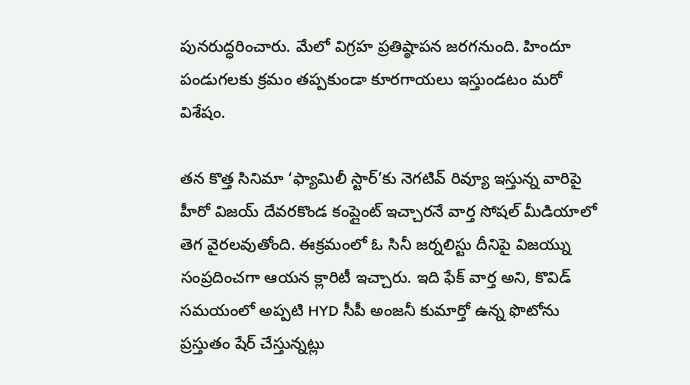పునరుద్ధరించారు. మేలో విగ్రహ ప్రతిష్ఠాపన జరగనుంది. హిందూ పండుగలకు క్రమం తప్పకుండా కూరగాయలు ఇస్తుండటం మరో విశేషం.

తన కొత్త సినిమా ‘ఫ్యామిలీ స్టార్’కు నెగటివ్ రివ్యూ ఇస్తున్న వారిపై హీరో విజయ్ దేవరకొండ కంప్లైంట్ ఇచ్చారనే వార్త సోషల్ మీడియాలో తెగ వైరలవుతోంది. ఈక్రమంలో ఓ సినీ జర్నలిస్టు దీనిపై విజయ్ను సంప్రదించగా ఆయన క్లారిటీ ఇచ్చారు. ఇది ఫేక్ వార్త అని, కొవిడ్ సమయంలో అప్పటి HYD సీపీ అంజనీ కుమార్తో ఉన్న ఫొటోను ప్రస్తుతం షేర్ చేస్తున్నట్లు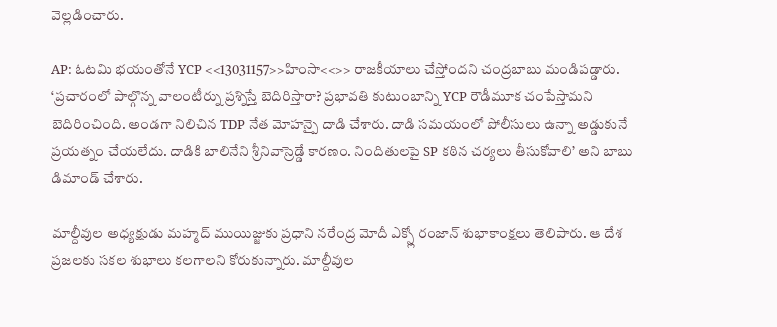వెల్లడించారు.

AP: ఓటమి భయంతోనే YCP <<13031157>>హింసా<<>> రాజకీయాలు చేస్తోందని చంద్రబాబు మండిపడ్డారు. ‘ప్రచారంలో పాల్గొన్న వాలంటీర్ను ప్రశ్నిస్తే బెదిరిస్తారా? ప్రభావతి కుటుంబాన్ని YCP రౌడీమూక చంపేస్తామని బెదిరించింది. అండగా నిలిచిన TDP నేత మోహన్పై దాడి చేశారు. దాడి సమయంలో పోలీసులు ఉన్నా అడ్డుకునే ప్రయత్నం చేయలేదు. దాడికి బాలినేని శ్రీనివాస్రెడ్డే కారణం. నిందితులపై SP కఠిన చర్యలు తీసుకోవాలి’ అని బాబు డిమాండ్ చేశారు.

మాల్దీవుల అధ్యక్షుడు మహ్మద్ ముయిజ్జుకు ప్రధాని నరేంద్ర మోదీ ఎక్స్లో రంజాన్ శుభాకాంక్షలు తెలిపారు. ఆ దేశ ప్రజలకు సకల శుభాలు కలగాలని కోరుకున్నారు. మాల్దీవుల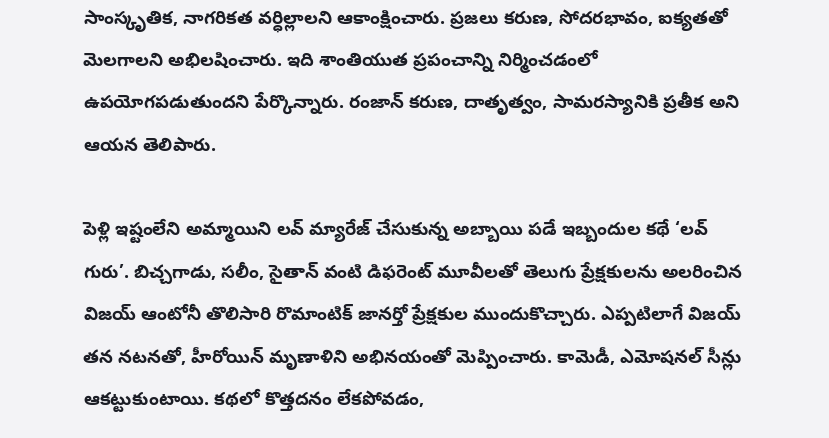సాంస్కృతిక, నాగరికత వర్ధిల్లాలని ఆకాంక్షించారు. ప్రజలు కరుణ, సోదరభావం, ఐక్యతతో మెలగాలని అభిలషించారు. ఇది శాంతియుత ప్రపంచాన్ని నిర్మించడంలో ఉపయోగపడుతుందని పేర్కొన్నారు. రంజాన్ కరుణ, దాతృత్వం, సామరస్యానికి ప్రతీక అని ఆయన తెలిపారు.

పెళ్లి ఇష్టంలేని అమ్మాయిని లవ్ మ్యారేజ్ చేసుకున్న అబ్బాయి పడే ఇబ్బందుల కథే ‘లవ్ గురు’. బిచ్చగాడు, సలీం, సైతాన్ వంటి డిఫరెంట్ మూవీలతో తెలుగు ప్రేక్షకులను అలరించిన విజయ్ ఆంటోనీ తొలిసారి రొమాంటిక్ జానర్తో ప్రేక్షకుల ముందుకొచ్చారు. ఎప్పటిలాగే విజయ్ తన నటనతో, హీరోయిన్ మృణాళిని అభినయంతో మెప్పించారు. కామెడీ, ఎమోషనల్ సీన్లు ఆకట్టుకుంటాయి. కథలో కొత్తదనం లేకపోవడం,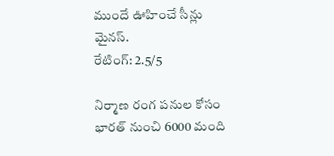ముందే ఊహించే సీన్లు మైనస్.
రేటింగ్: 2.5/5

నిర్మాణ రంగ పనుల కోసం భారత్ నుంచి 6000 మంది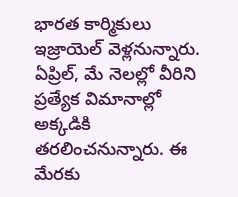భారత కార్మికులు ఇజ్రాయెల్ వెళ్లనున్నారు. ఏప్రిల్, మే నెలల్లో వీరిని ప్రత్యేక విమానాల్లో అక్కడికి తరలించనున్నారు. ఈ మేరకు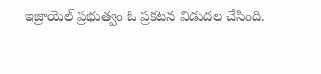ఇజ్రాయెల్ ప్రభుత్వం ఓ ప్రకటన విడుదల చేసింది.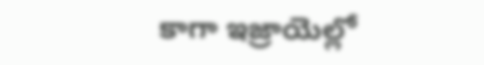కాగా ఇజ్రాయెల్లో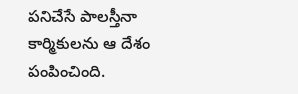పనిచేసే పాలస్తీనా కార్మికులను ఆ దేశం పంపించింది.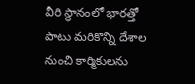వీరి స్థానంలో భారత్తో పాటు మరికొన్ని దేశాల నుంచి కార్మికులను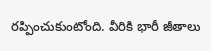రప్పించుకుంటోంది. వీరికి భారీ జీతాలు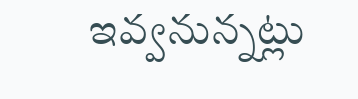ఇవ్వనున్నట్లు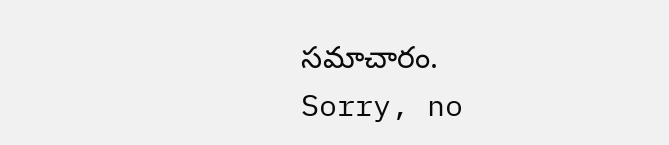సమాచారం.
Sorry, no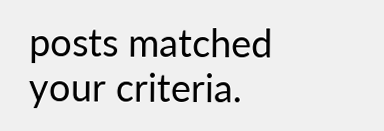posts matched your criteria.